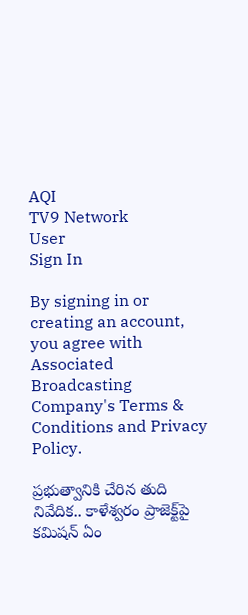AQI
TV9 Network
User
Sign In

By signing in or creating an account, you agree with Associated Broadcasting Company's Terms & Conditions and Privacy Policy.

ప్రభుత్వానికి చేరిన తుది నివేదిక.. కాళేశ్వరం ప్రాజెక్ట్‌పై కమిషన్‌ ఏం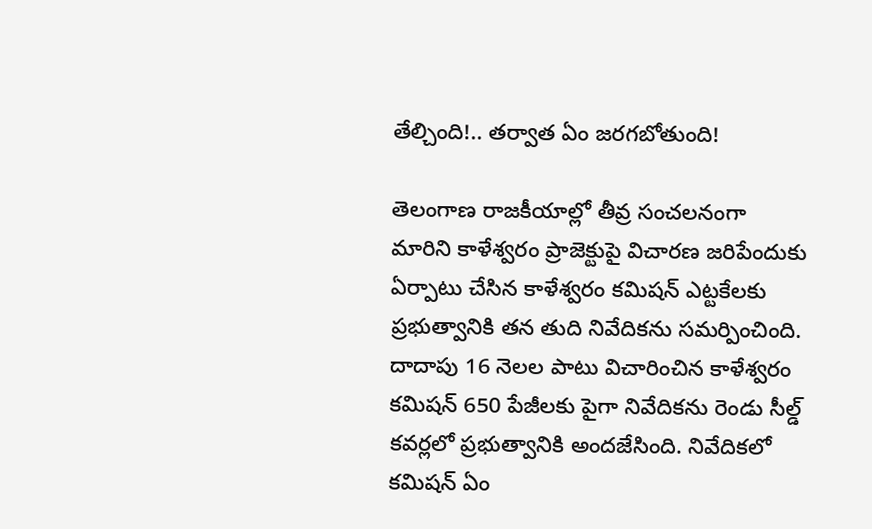తేల్చింది!.. తర్వాత ఏం జరగబోతుంది!

తెలంగాణ రాజకీయాల్లో తీవ్ర సంచలనంగా మారిని కాళేశ్వరం ప్రాజెక్టుపై విచారణ జరిపేందుకు ఏర్పాటు చేసిన కాళేశ్వరం కమిషన్‌ ఎట్టకేలకు ప్రభుత్వానికి తన తుది నివేదికను సమర్పించింది. దాదాపు 16 నెలల పాటు విచారించిన కాళేశ్వరం కమిషన్‌ 650 పేజీలకు పైగా నివేదికను రెండు సీల్డ్‌ కవర్లలో ప్రభుత్వానికి అందజేసింది. నివేదికలో కమిషన్ ఏం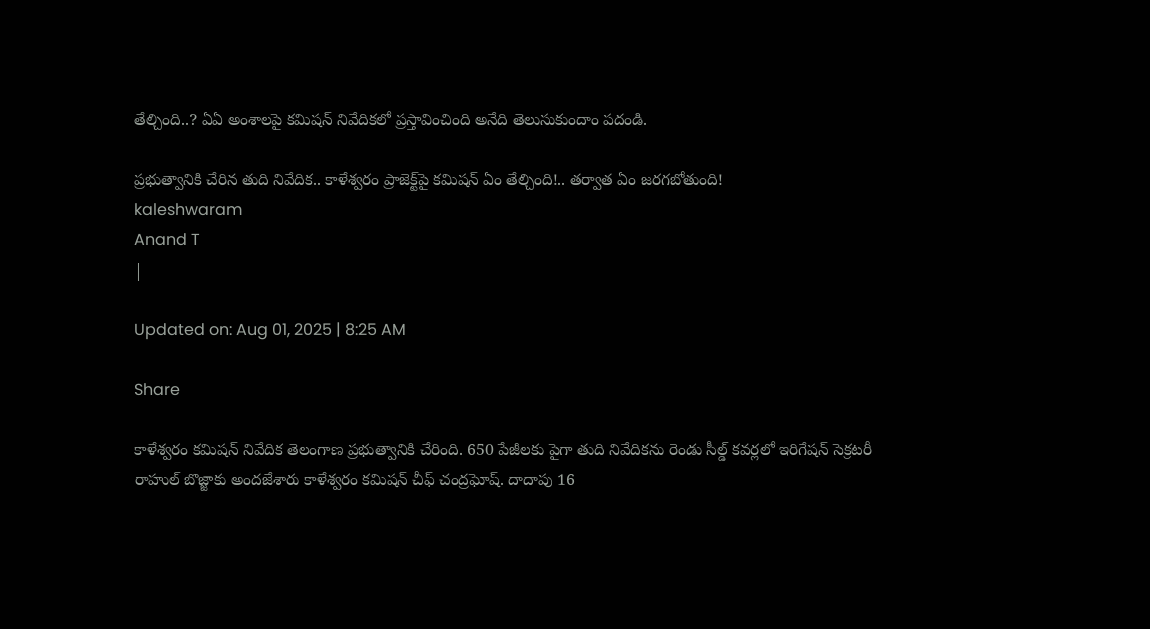తేల్చింది..? ఏఏ అంశాలపై కమిషన్‌ నివేదికలో ప్రస్తావించింది అనేది తెలుసుకుందాం పదండి.

ప్రభుత్వానికి చేరిన తుది నివేదిక.. కాళేశ్వరం ప్రాజెక్ట్‌పై కమిషన్‌ ఏం తేల్చింది!.. తర్వాత ఏం జరగబోతుంది!
kaleshwaram
Anand T
|

Updated on: Aug 01, 2025 | 8:25 AM

Share

కాళేశ్వరం కమిషన్‌ నివేదిక తెలంగాణ ప్రభుత్వానికి చేరింది. 650 పేజీలకు పైగా తుది నివేదికను రెండు సీల్డ్‌ కవర్లలో ఇరిగేషన్‌ సెక్రటరీ రాహుల్‌ బొజ్జాకు అందజేశారు కాళేశ్వరం కమిషన్‌ చీఫ్‌ చంద్రఘోష్‌. దాదాపు 16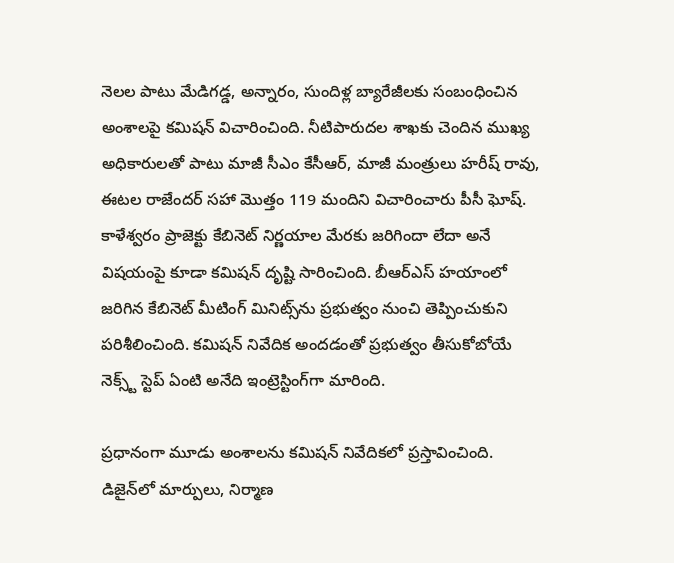నెలల పాటు మేడిగడ్డ, అన్నారం, సుందిళ్ల బ్యారేజీలకు సంబంధించిన అంశాలపై కమిషన్‌ విచారించింది. నీటిపారుదల శాఖకు చెందిన ముఖ్య అధికారులతో పాటు మాజీ సీఎం కేసీఆర్, మాజీ మంత్రులు హరీష్‌ రావు, ఈటల రాజేందర్ సహా మొత్తం 119 మందిని విచారించారు పీసీ ఘోష్. కాళేశ్వరం ప్రాజెక్టు కేబినెట్ నిర్ణయాల మేరకు జరిగిందా లేదా అనే విషయంపై కూడా కమిషన్ దృష్టి సారించింది. బీఆర్ఎస్ హయాంలో జరిగిన కేబినెట్ మీటింగ్ మినిట్స్‌ను ప్రభుత్వం నుంచి తెప్పించుకుని పరిశీలించింది. కమిషన్ నివేదిక అందడంతో ప్రభుత్వం తీసుకోబోయే నెక్స్ట్ స్టెప్ ఏంటి అనేది ఇంట్రెస్టింగ్‌గా మారింది.

ప్రధానంగా మూడు అంశాలను కమిషన్‌ నివేదికలో ప్రస్తావించింది. డిజైన్‌లో మార్పులు, నిర్మాణ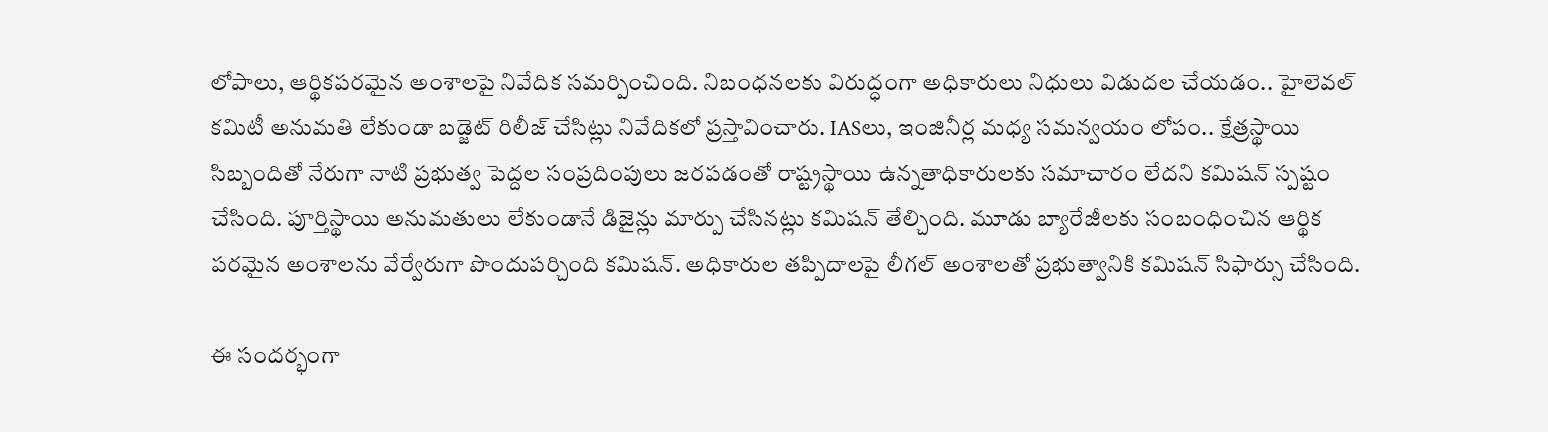లోపాలు, ఆర్థికపరమైన అంశాలపై నివేదిక సమర్పించింది. నిబంధనలకు విరుద్ధంగా అధికారులు నిధులు విడుదల చేయడం.. హైలెవల్‌ కమిటీ అనుమతి లేకుండా బడ్జెట్‌ రిలీజ్‌ చేసిట్లు నివేదికలో ప్రస్తావించారు. IASలు, ఇంజినీర్ల మధ్య సమన్వయం లోపం.. క్షేత్రస్థాయి సిబ్బందితో నేరుగా నాటి ప్రభుత్వ పెద్దల సంప్రదింపులు జరపడంతో రాష్ట్రస్థాయి ఉన్నతాధికారులకు సమాచారం లేదని కమిషన్‌ స్పష్టం చేసింది. పూర్తిస్థాయి అనుమతులు లేకుండానే డిజైన్లు మార్పు చేసినట్లు కమిషన్‌ తేల్చింది. మూడు బ్యారేజీలకు సంబంధించిన ఆర్థిక పరమైన అంశాలను వేర్వేరుగా పొందుపర్చింది కమిషన్. అధికారుల తప్పిదాలపై లీగల్ అంశాలతో ప్రభుత్వానికి కమిషన్ సిఫార్సు చేసింది.

ఈ సందర్భంగా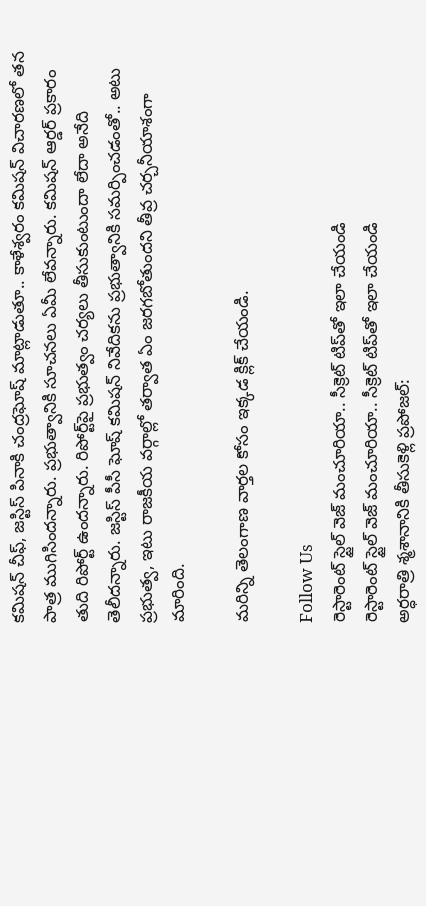కమిషన్ చీఫ్, జస్టిస్ పినాకి చంద్రఘోష్ మాట్లాడుతూ.. కాళేశ్వరం కమిషన్ విచారణలో తన పాత్ర ముగిసిందన్నారు. ప్రభుత్వానికి సూచనలు ఏమీ లేవన్నారు. కమిషన్ ఆర్డర్ ప్రకారం తుది రిపోర్ట్ ఉందన్నారు. రిపోర్ట్‌పై ప్రభుత్వం చర్యలు తీసుకుంటుందా లేదా అనేది తెలీదన్నారు. జస్టిస్ పీసీ ఘోష్ కమిషన్ నివేదికను ప్రభుత్వానికి సమర్పించడంతో.. అటు ప్రభుత్వ, ఇటు రాజకీయ వర్గాల్లో తర్వాత ఏం జరగబోతుందని తీవ్ర చర్చనీయాశంగా మారింది.

మరిన్ని తెలంగాణ వార్తల కోసం ఇక్కడ క్లిక్ చేయండి.

Follow Us
రెస్టారెంట్ స్టైల్ వెజ్ మంచూరియా.. సీక్రెట్ టిప్‌తో ఇలా చేయండి
రెస్టారెంట్ స్టైల్ వెజ్ మంచూరియా.. సీక్రెట్ టిప్‌తో ఇలా చేయండి
అర్ధరాత్రి శ్మశానానికి తీసుకెళ్లి ప్రపోజల్: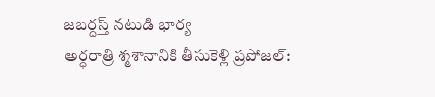జబర్దస్త్ నటుడి భార్య
అర్ధరాత్రి శ్మశానానికి తీసుకెళ్లి ప్రపోజల్: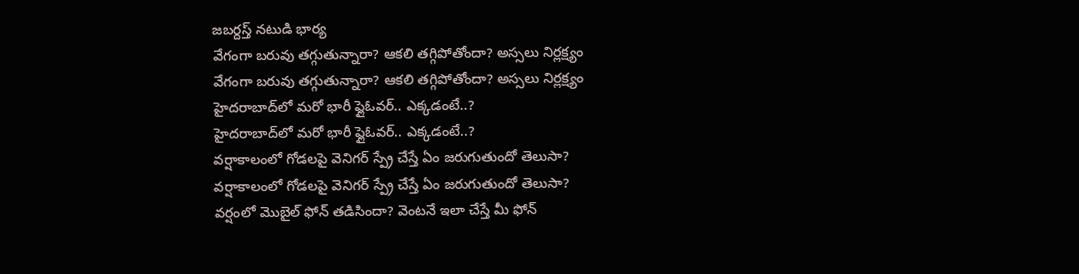జబర్దస్త్ నటుడి భార్య
వేగంగా బరువు తగ్గుతున్నారా? ఆకలి తగ్గిపోతోందా? అస్సలు నిర్లక్ష్యం
వేగంగా బరువు తగ్గుతున్నారా? ఆకలి తగ్గిపోతోందా? అస్సలు నిర్లక్ష్యం
హైదరాబాద్‌లో మరో భారీ ఫ్లైఓవర్.. ఎక్కడంటే..?
హైదరాబాద్‌లో మరో భారీ ఫ్లైఓవర్.. ఎక్కడంటే..?
వర్షాకాలంలో గోడలపై వెనిగర్ స్ప్రే చేస్తే ఏం జరుగుతుందో తెలుసా?
వర్షాకాలంలో గోడలపై వెనిగర్ స్ప్రే చేస్తే ఏం జరుగుతుందో తెలుసా?
వర్షంలో మొబైల్ ఫోన్ తడిసిందా? వెంటనే ఇలా చేస్తే మీ ఫోన్‌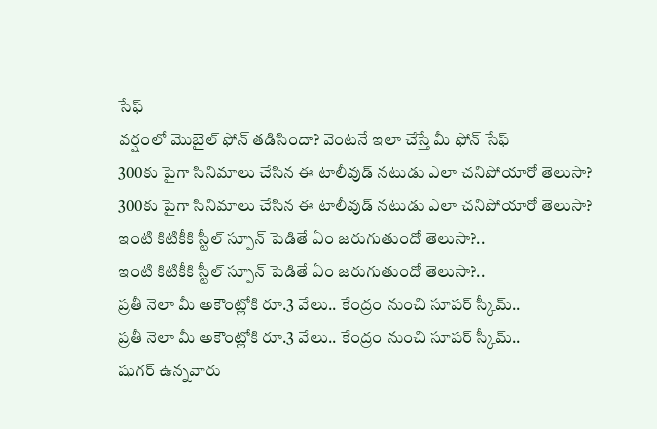సేఫ్
వర్షంలో మొబైల్ ఫోన్ తడిసిందా? వెంటనే ఇలా చేస్తే మీ ఫోన్‌ సేఫ్
300కు పైగా సినిమాలు చేసిన ఈ టాలీవుడ్ నటుడు ఎలా చనిపోయారో తెలుసా?
300కు పైగా సినిమాలు చేసిన ఈ టాలీవుడ్ నటుడు ఎలా చనిపోయారో తెలుసా?
ఇంటి కిటికీకి స్టీల్ స్పూన్ పెడితే ఏం జరుగుతుందో తెలుసా?..
ఇంటి కిటికీకి స్టీల్ స్పూన్ పెడితే ఏం జరుగుతుందో తెలుసా?..
ప్రతీ నెలా మీ అకౌంట్లోకి రూ.3 వేలు.. కేంద్రం నుంచి సూపర్ స్కీమ్..
ప్రతీ నెలా మీ అకౌంట్లోకి రూ.3 వేలు.. కేంద్రం నుంచి సూపర్ స్కీమ్..
షుగర్ ఉన్నవారు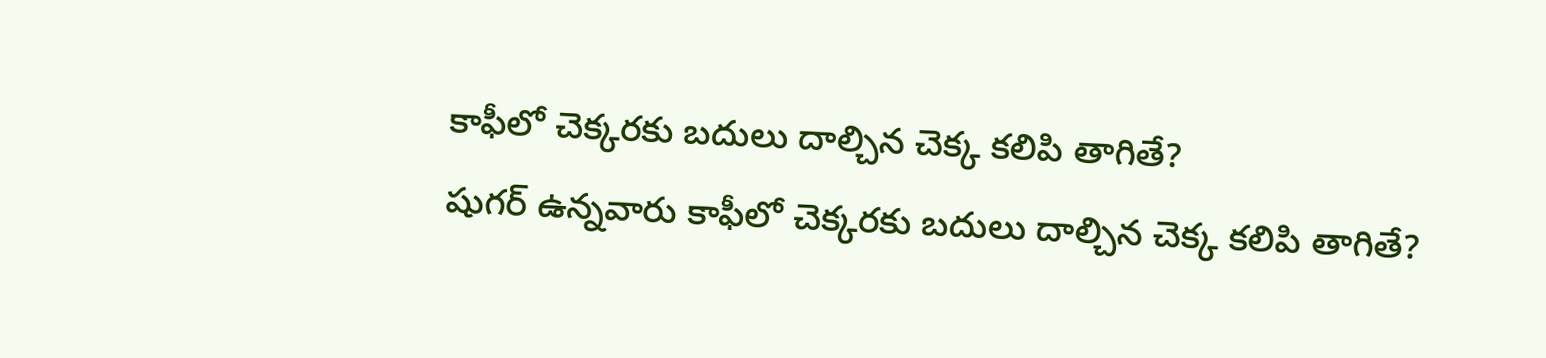కాఫీలో చెక్కరకు బదులు దాల్చిన చెక్క కలిపి తాగితే?
షుగర్ ఉన్నవారు కాఫీలో చెక్కరకు బదులు దాల్చిన చెక్క కలిపి తాగితే?